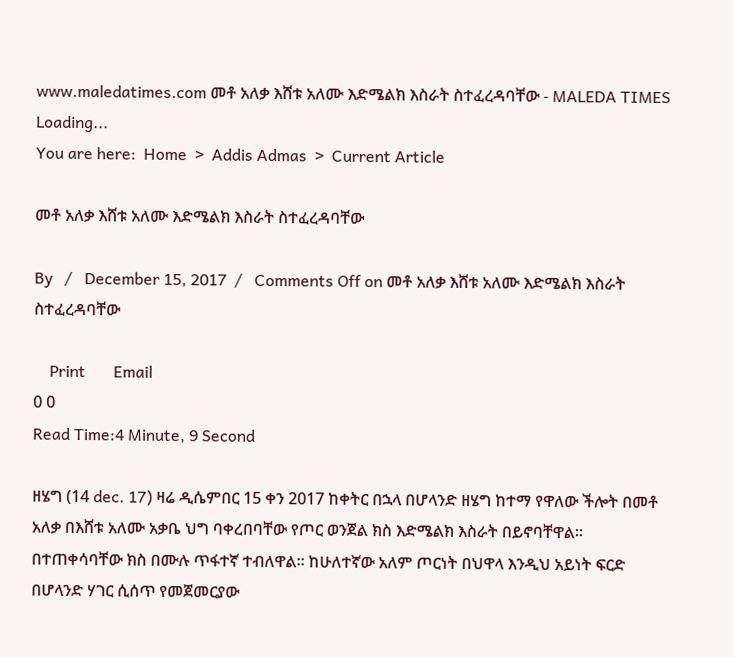www.maledatimes.com መቶ አለቃ እሸቱ አለሙ እድሜልክ እስራት ስተፈረዳባቸው - MALEDA TIMES
Loading...
You are here:  Home  >  Addis Admas  >  Current Article

መቶ አለቃ እሸቱ አለሙ እድሜልክ እስራት ስተፈረዳባቸው

By   /   December 15, 2017  /   Comments Off on መቶ አለቃ እሸቱ አለሙ እድሜልክ እስራት ስተፈረዳባቸው

    Print       Email
0 0
Read Time:4 Minute, 9 Second

ዘሄግ (14 dec. 17) ዛሬ ዲሴምበር 15 ቀን 2017 ከቀትር በኋላ በሆላንድ ዘሄግ ከተማ የዋለው ችሎት በመቶ አለቃ በእሸቱ አለሙ አቃቤ ህግ ባቀረበባቸው የጦር ወንጀል ክስ እድሜልክ እስራት በይኖባቸዋል። በተጠቀሳባቸው ክስ በሙሉ ጥፋተኛ ተብለዋል። ከሁለተኛው አለም ጦርነት በህዋላ እንዲህ አይነት ፍርድ በሆላንድ ሃገር ሲሰጥ የመጀመርያው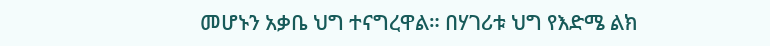መሆኑን አቃቤ ህግ ተናግረዋል። በሃገሪቱ ህግ የእድሜ ልክ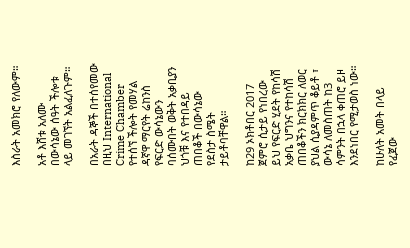እስራት አመክሮ የለውም።

አቶ እሸቱ አለሙ በውሳኔው ሰዓት ችሎቱ ላይ መገኘት አልፈለጉም።

በአራት ዳኞች በተሰየመው በዚህ International Crime Chamber የተሰኘ ችሎት የመሃል ዳኛዋ ማርየት ሬከንስ የፍርድ ውሳኔውን ባሰሙበት ወቅት አቃቢያን ህጎቹ እና የተበዳይ ጠበቆች በውሳኔው የደስታ ስሜት ታይቶባቸዋል።

ከ29 ኦክቶበር 2017 ጀምሮ ሲታይ የነበረው ይህ የፍርድ ሂደት የከሳሽ አቃቤ ህግንና የተከሳሽ ጠበቆችን ክርክክር ለወር ያህል ሲያዳምጥ ቆይቶ ፣ ውሳኔ ለመስጠት ከ3 ሳምንት በኋላ ቀጠሮ ይዞ እንደነበር የሚታወስ ነው።

ከሁለት አመት በላይ የፈጀው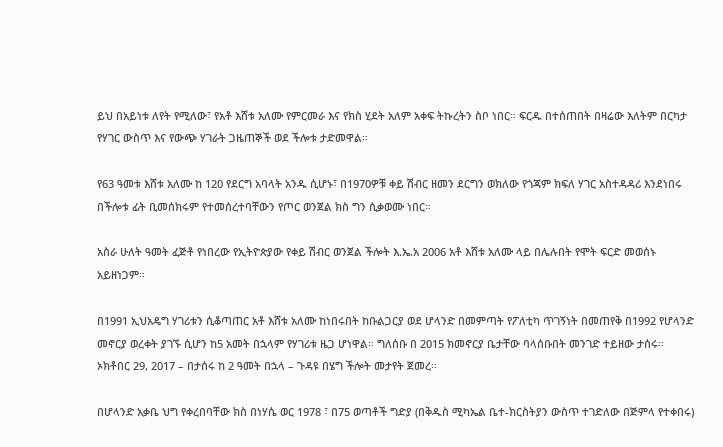ይህ በአይነቱ ለየት የሚለው፣ የአቶ እሸቱ አለሙ የምርመራ እና የክስ ሂደት አለም አቀፍ ትኩረትን ስቦ ነበር። ፍርዱ በተሰጠበት በዛሬው እለትም በርካታ የሃገር ውስጥ እና የውጭ ሃገራት ጋዜጠኞች ወደ ችሎቱ ታድመዋል።

የ63 ዓመቱ እሸቱ አለሙ ከ 120 የደርግ አባላት አንዱ ሲሆኑ፣ በ1970ዎቹ ቀይ ሽብር ዘመን ደርግን ወክለው የጎጃም ክፍለ ሃገር አስተዳዳሪ እንደነበሩ በችሎቱ ፊት ቢመሰክሩም የተመሰረተባቸውን የጦር ወንጀል ክስ ግን ሲቃወሙ ነበር።

አስራ ሁለት ዓመት ፈጅቶ የነበረው የኢትዮጵያው የቀይ ሽብር ወንጀል ችሎት እ.ኤ.አ 2006 አቶ እሸቱ አለሙ ላይ በሌሉበት የሞት ፍርድ መወሰኑ አይዘነጋም።

በ1991 ኢህአዴግ ሃገሪቱን ሲቆጣጠር አቶ እሸቱ አለሙ ከነበሩበት ከቡልጋርያ ወደ ሆላንድ በመምጣት የፖለቲካ ጥገኝነት በመጠየቅ በ1992 የሆላንድ መኖርያ ወረቀት ያገኙ ሲሆን ከ5 አመት በኋላም የሃገሪቱ ዜጋ ሆነዋል። ግለሰቡ በ 2015 ክመኖርያ ቤታቸው ባላሰቡበት መንገድ ተይዘው ታሰሩ። ኦክቶበር 29, 2017 – በታሰሩ ከ 2 ዓመት በኋላ – ጉዳዩ በሄግ ችሎት መታየት ጀመረ።

በሆላንድ አቃቤ ህግ የቀረበባቸው ክስ በነሃሴ ወር 1978 ፣ በ75 ወጣቶች ግድያ (በቅዱስ ሚካኤል ቤተ-ክርስትያን ውስጥ ተገድለው በጅምላ የተቀበሩ)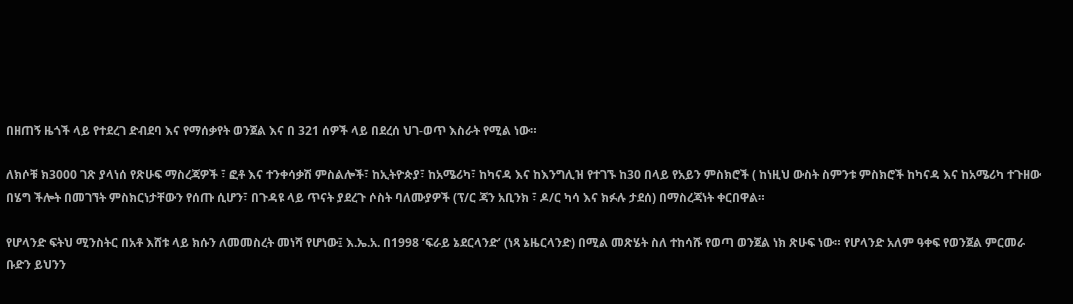በዘጠኝ ዜጎች ላይ የተደረገ ድብደባ እና የማሰቃየት ወንጀል እና በ 321 ሰዎች ላይ በደረሰ ህገ-ወጥ እስራት የሚል ነው።

ለክሶቹ ክ3000 ገጽ ያላነሰ የጽሁፍ ማስረጃዎች ፣ ፎቶ እና ተንቀሳቃሽ ምስልሎች፣ ከኢትዮጵያ፣ ከአሜሪካ፣ ከካናዳ እና ከእንግሊዝ የተገኙ ከ30 በላይ የአይን ምስክሮች ( ከነዚህ ውስት ስምንቱ ምስክሮች ከካናዳ እና ከአሜሪካ ተጉዘው በሄግ ችሎት በመገኘት ምስክርነታቸውን የሰጡ ሲሆን፣ በጉዳዩ ላይ ጥናት ያደረጉ ሶስት ባለሙያዎች (ፕ/ር ጃን አቢንክ ፣ ዶ/ር ካሳ እና ክፉሉ ታደሰ) በማስረጃነት ቀርበዋል።

የሆላንድ ፍትህ ሚንስትር በአቶ እሸቱ ላይ ክሱን ለመመስረት መነሻ የሆነው፤ እ.ኤ.አ. በ1998 ‘ፍራይ ኔደርላንድ’ (ነጻ ኔዜርላንድ) በሚል መጽሄት ስለ ተከሳሹ የወጣ ወንጀል ነክ ጽሁፍ ነው። የሆላንድ አለም ዓቀፍ የወንጀል ምርመራ ቡድን ይህንን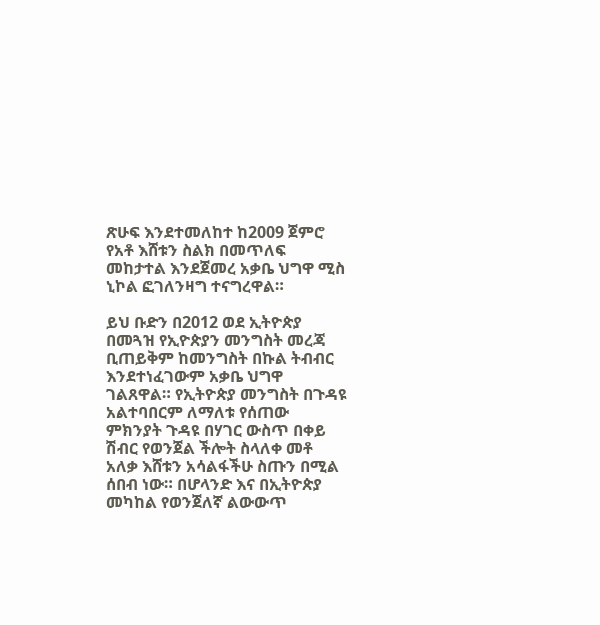ጽሁፍ እንደተመለከተ ከ2009 ጀምሮ የአቶ እሸቱን ስልክ በመጥለፍ መከታተል እንደጀመረ አቃቤ ህግዋ ሚስ ኒኮል ፎገለንዛግ ተናግረዋል።

ይህ ቡድን በ2012 ወደ ኢትዮጵያ በመጓዝ የኢዮጵያን መንግስት መረጃ ቢጠይቅም ከመንግስት በኩል ትብብር እንደተነፈገውም አቃቤ ህግዋ ገልጸዋል። የኢትዮጵያ መንግስት በጉዳዩ አልተባበርም ለማለቱ የሰጠው ምክንያት ጉዳዩ በሃገር ውስጥ በቀይ ሽብር የወንጀል ችሎት ስላለቀ መቶ አለቃ እሸቱን አሳልፋችሁ ስጡን በሚል ሰበብ ነው። በሆላንድ እና በኢትዮጵያ መካከል የወንጀለኛ ልውውጥ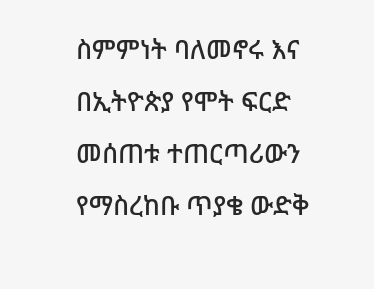ስምምነት ባለመኖሩ እና በኢትዮጵያ የሞት ፍርድ መሰጠቱ ተጠርጣሪውን የማስረከቡ ጥያቄ ውድቅ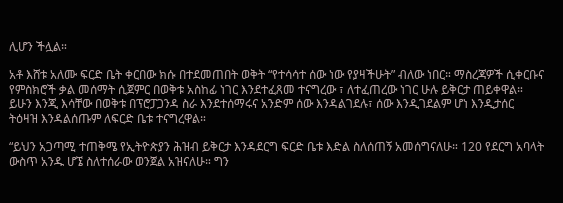ሊሆን ችሏል።

አቶ እሸቱ አለሙ ፍርድ ቤት ቀርበው ክሱ በተደመጠበት ወቅት “የተሳሳተ ሰው ነው የያዛችሁት” ብለው ነበር። ማስረጃዎች ሲቀርቡና የምስክሮች ቃል መሰማት ሲጀምር በወቅቱ አስከፊ ነገር እንደተፈጸመ ተናግረው ፣ ለተፈጠረው ነገር ሁሉ ይቅርታ ጠይቀዋል። ይሁን እንጂ እሳቸው በወቅቱ በፕሮፓጋንዳ ስራ እንደተሰማሩና አንድም ሰው እንዳልገደሉ፣ ሰው እንዲገደልም ሆነ እንዲታሰር ትዕዛዝ እንዳልሰጡም ለፍርድ ቤቱ ተናግረዋል።

“ይህን አጋጣሚ ተጠቅሜ የኢትዮጵያን ሕዝብ ይቅርታ እንዳደርግ ፍርድ ቤቱ እድል ስለሰጠኝ አመሰግናለሁ። 120 የደርግ አባላት ውስጥ አንዱ ሆኜ ስለተሰራው ወንጀል አዝናለሁ። ግን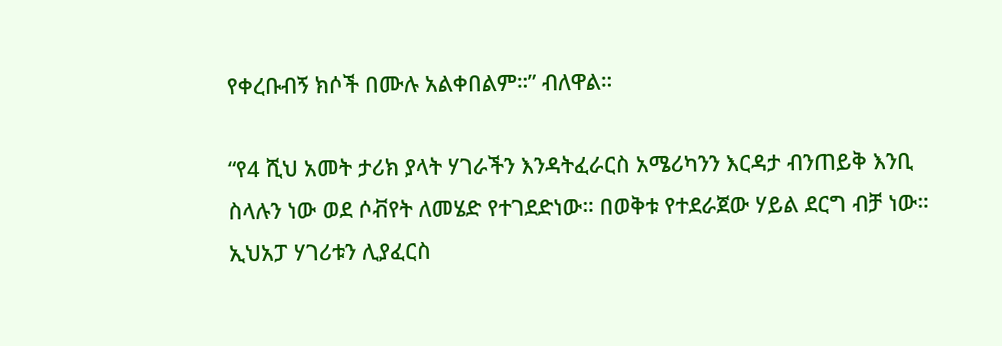የቀረቡብኝ ክሶች በሙሉ አልቀበልም።” ብለዋል።

“የ4 ሺህ አመት ታሪክ ያላት ሃገራችን እንዳትፈራርስ አሜሪካንን እርዳታ ብንጠይቅ እንቢ ስላሉን ነው ወደ ሶቭየት ለመሄድ የተገደድነው። በወቅቱ የተደራጀው ሃይል ደርግ ብቻ ነው። ኢህአፓ ሃገሪቱን ሊያፈርስ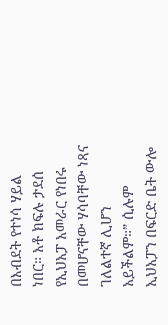በእብደት የተነሳ ሃይል ነበር። አቶ ክፍሉ ታደሰ የኢህአፓ አመራር የነበሩ በመሆናቸው ሃሳባቸው ነጻና ገለልተኛ ሊሆን አይችልም።” ሲሉም ኢህአፓን በፍርድ ቤት ውሎ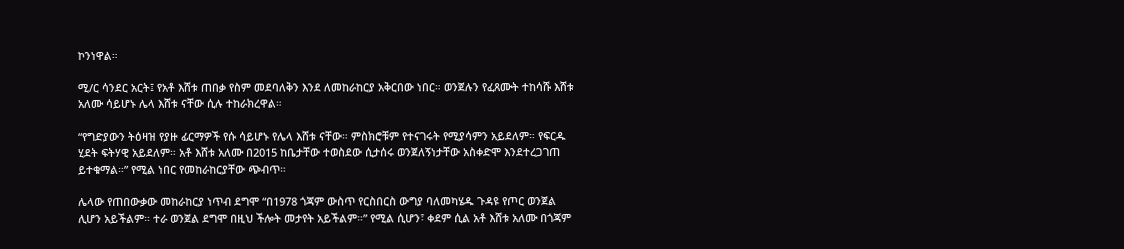ኮንነዋል።

ሚ/ር ሳንደር አርት፤ የአቶ እሸቱ ጠበቃ የስም መደባለቅን እንደ ለመከራከርያ አቅርበው ነበር። ወንጀሉን የፈጸሙት ተከሳሹ እሸቱ አለሙ ሳይሆኑ ሌላ እሸቱ ናቸው ሲሉ ተከራክረዋል።

“የግድያውን ትዕዛዝ የያዙ ፊርማዎች የሱ ሳይሆኑ የሌላ እሸቱ ናቸው። ምስክሮቹም የተናገሩት የሚያሳምን አይደለም። የፍርዱ ሂደት ፍትሃዊ አይደለም። አቶ እሸቱ አለሙ በ2015 ከቤታቸው ተወስደው ሲታሰሩ ወንጀለኝነታቸው አስቀድሞ እንደተረጋገጠ ይተቁማል።” የሚል ነበር የመከራከርያቸው ጭብጥ።

ሌላው የጠበውቃው መከራከርያ ነጥብ ደግሞ “በ1978 ጎጃም ውስጥ የርስበርስ ውግያ ባለመካሄዱ ጉዳዩ የጦር ወንጀል ሊሆን አይችልም። ተራ ወንጀል ደግሞ በዚህ ችሎት መታየት አይችልም።” የሚል ሲሆን፣ ቀደም ሲል አቶ እሸቱ አለሙ በጎጃም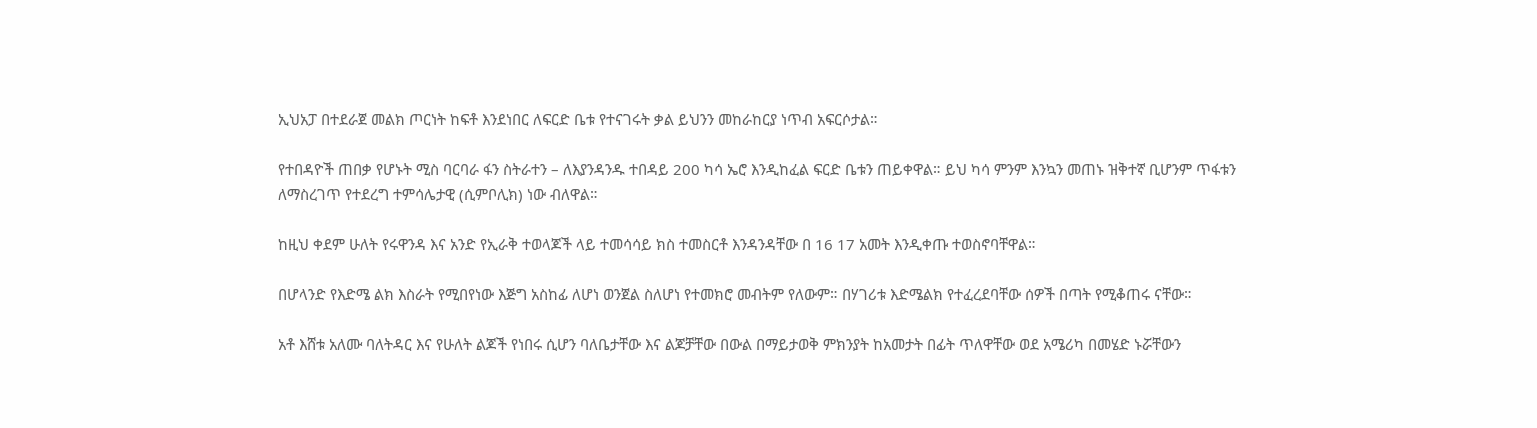ኢህአፓ በተደራጀ መልክ ጦርነት ከፍቶ እንደነበር ለፍርድ ቤቱ የተናገሩት ቃል ይህንን መከራከርያ ነጥብ አፍርሶታል።

የተበዳዮች ጠበቃ የሆኑት ሚስ ባርባራ ፋን ስትራተን – ለእያንዳንዱ ተበዳይ 200 ካሳ ኤሮ እንዲከፈል ፍርድ ቤቱን ጠይቀዋል። ይህ ካሳ ምንም እንኳን መጠኑ ዝቅተኛ ቢሆንም ጥፋቱን ለማስረገጥ የተደረግ ተምሳሌታዊ (ሲምቦሊክ) ነው ብለዋል።

ከዚህ ቀደም ሁለት የሩዋንዳ እና አንድ የኢራቅ ተወላጆች ላይ ተመሳሳይ ክስ ተመስርቶ እንዳንዳቸው በ 16 17 አመት እንዲቀጡ ተወስኖባቸዋል።

በሆላንድ የእድሜ ልክ እስራት የሚበየነው እጅግ አስከፊ ለሆነ ወንጀል ስለሆነ የተመክሮ መብትም የለውም። በሃገሪቱ እድሜልክ የተፈረደባቸው ሰዎች በጣት የሚቆጠሩ ናቸው።

አቶ እሸቱ አለሙ ባለትዳር እና የሁለት ልጆች የነበሩ ሲሆን ባለቤታቸው እና ልጆቻቸው በውል በማይታወቅ ምክንያት ከአመታት በፊት ጥለዋቸው ወደ አሜሪካ በመሄድ ኑሯቸውን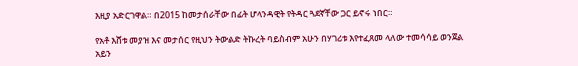እዚያ አድርገዋል። በ2015 ከመታሰራቸው በፊት ሆላንዳዊት የትዳር ጓደኛቸው ጋር ይኖሩ ነበር።

የአቶ እሸቱ መያዝ እና መታሰር የዚህን ትውልድ ትኩረት ባይስብም አሁን በሃገሪቱ እየተፈጸመ ላለው ተመሳሳይ ወንጀል አይን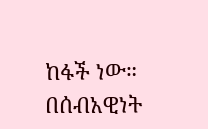ከፋች ነው። በሰብአዊነት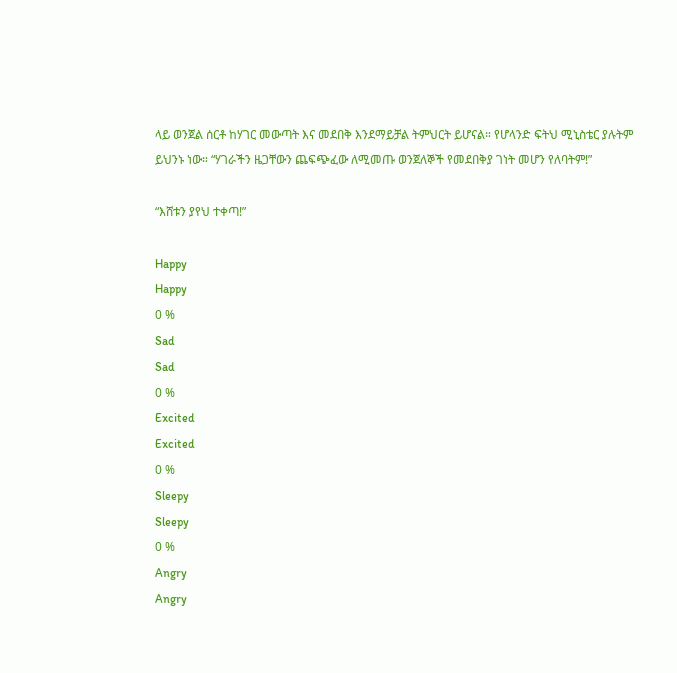ላይ ወንጀል ሰርቶ ከሃገር መውጣት እና መደበቅ እንደማይቻል ትምህርት ይሆናል። የሆላንድ ፍትህ ሚኒስቴር ያሉትም ይህንኑ ነው። “ሃገራችን ዜጋቸውን ጨፍጭፈው ለሚመጡ ወንጀለኞች የመደበቅያ ገነት መሆን የለባትም!”

“እሸቱን ያየህ ተቀጣ!”

Happy
Happy
0 %
Sad
Sad
0 %
Excited
Excited
0 %
Sleepy
Sleepy
0 %
Angry
Angry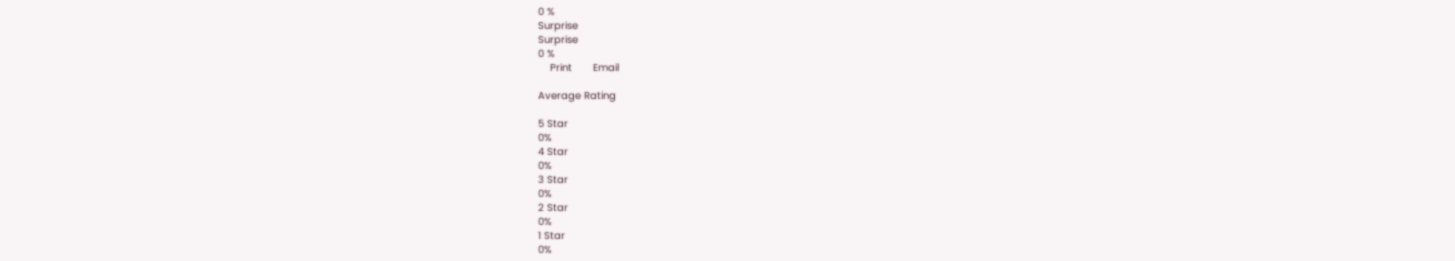0 %
Surprise
Surprise
0 %
    Print       Email

Average Rating

5 Star
0%
4 Star
0%
3 Star
0%
2 Star
0%
1 Star
0%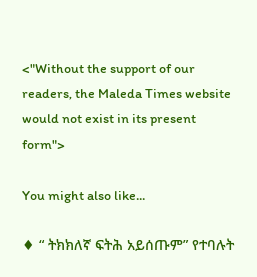<"Without the support of our readers, the Maleda Times website would not exist in its present form">

You might also like...

♦ “ ትክክለኛ ፍትሕ አይሰጡም” የተባሉት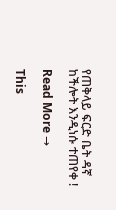የጠቅላይ ፍርድ ቤት ዳኛ ከችሎት እንዲነሱ ተጠየቀ !

Read More →

This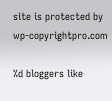site is protected by wp-copyrightpro.com

%d bloggers like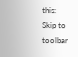this:
Skip to toolbar